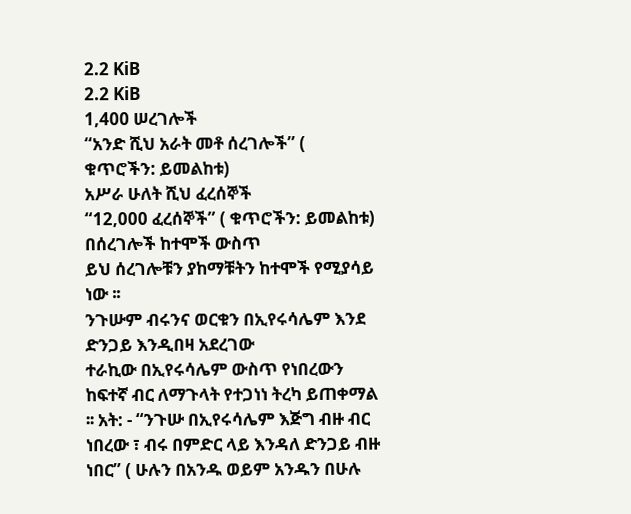2.2 KiB
2.2 KiB
1,400 ሠረገሎች
“አንድ ሺህ አራት መቶ ሰረገሎች” ( ቁጥሮችን: ይመልከቱ)
አሥራ ሁለት ሺህ ፈረሰኞች
“12,000 ፈረሰኞች” ( ቁጥሮችን: ይመልከቱ)
በሰረገሎች ከተሞች ውስጥ
ይህ ሰረገሎቹን ያከማቹትን ከተሞች የሚያሳይ ነው ፡፡
ንጉሡም ብሩንና ወርቁን በኢየሩሳሌም እንደ ድንጋይ እንዲበዛ አደረገው
ተራኪው በኢየሩሳሌም ውስጥ የነበረውን ከፍተኛ ብር ለማጉላት የተጋነነ ትረካ ይጠቀማል ፡፡ አት: - “ንጉሡ በኢየሩሳሌም እጅግ ብዙ ብር ነበረው ፣ ብሩ በምድር ላይ እንዳለ ድንጋይ ብዙ ነበር” ( ሁሉን በአንዱ ወይም አንዱን በሁሉ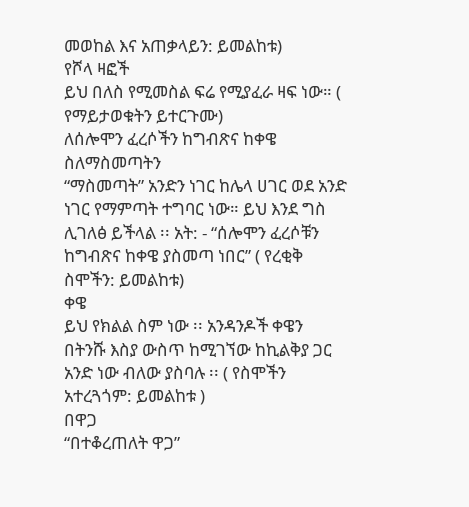መወከል እና አጠቃላይን: ይመልከቱ)
የሾላ ዛፎች
ይህ በለስ የሚመስል ፍሬ የሚያፈራ ዛፍ ነው። ( የማይታወቁትን ይተርጉሙ)
ለሰሎሞን ፈረሶችን ከግብጽና ከቀዌ ስለማስመጣትን
“ማስመጣት” አንድን ነገር ከሌላ ሀገር ወደ አንድ ነገር የማምጣት ተግባር ነው። ይህ እንደ ግስ ሊገለፅ ይችላል ፡፡ አት: - “ሰሎሞን ፈረሶቹን ከግብጽና ከቀዌ ያስመጣ ነበር” ( የረቂቅ ስሞችን: ይመልከቱ)
ቀዌ
ይህ የክልል ስም ነው ፡፡ አንዳንዶች ቀዌን በትንሹ እስያ ውስጥ ከሚገኘው ከኪልቅያ ጋር አንድ ነው ብለው ያስባሉ ፡፡ ( የስሞችን አተረጓጎም: ይመልከቱ )
በዋጋ
“በተቆረጠለት ዋጋ”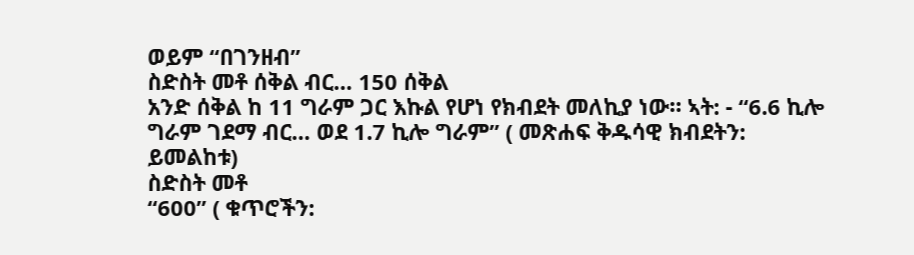ወይም “በገንዘብ”
ስድስት መቶ ሰቅል ብር… 150 ሰቅል
አንድ ሰቅል ከ 11 ግራም ጋር እኩል የሆነ የክብደት መለኪያ ነው። ኣት: - “6.6 ኪሎ ግራም ገደማ ብር… ወደ 1.7 ኪሎ ግራም” ( መጽሐፍ ቅዱሳዊ ክብደትን: ይመልከቱ)
ስድስት መቶ
“600” ( ቁጥሮችን: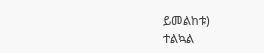ይመልከቱ)
ተልኳል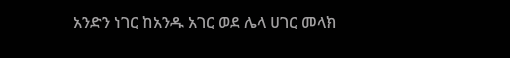አንድን ነገር ከአንዱ አገር ወደ ሌላ ሀገር መላክ